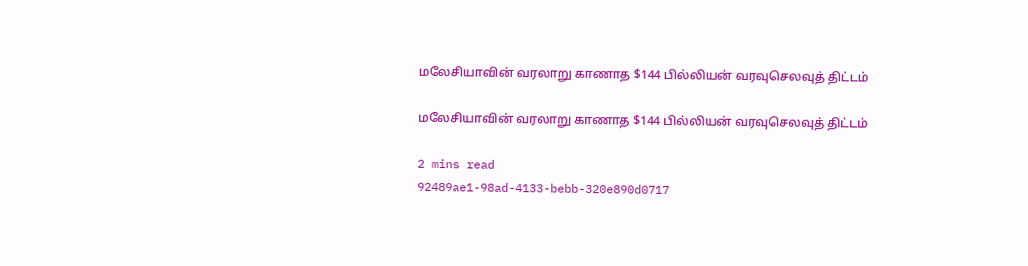மலேசியாவின் வரலாறு காணாத $144 பில்லியன் வரவுசெலவுத் திட்டம்

மலேசியாவின் வரலாறு காணாத $144 பில்லியன் வரவுசெலவுத் திட்டம்

2 mins read
92489ae1-98ad-4133-bebb-320e890d0717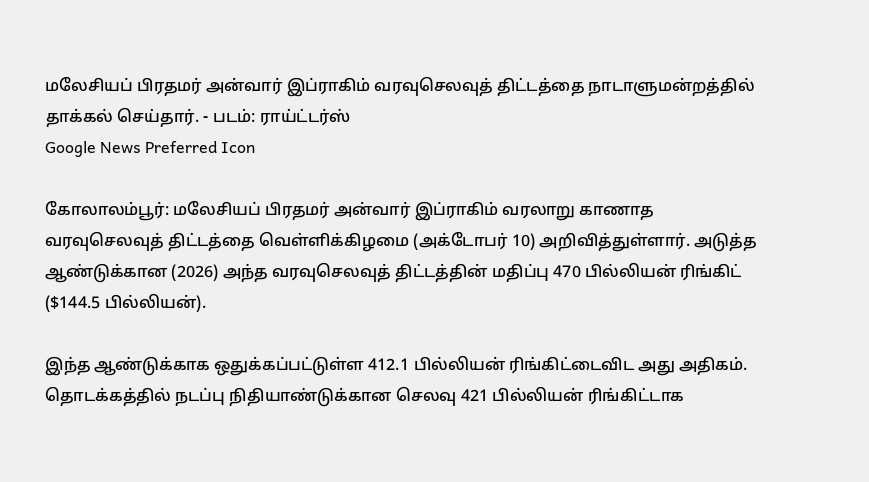மலேசியப் பிரதமர் அன்வார் இப்ராகிம் வரவுசெலவுத் திட்டத்தை நாடாளுமன்றத்தில் தாக்கல் செய்தார். - படம்: ராய்ட்டர்ஸ்
Google News Preferred Icon

கோலாலம்பூர்: மலேசியப் பிரதமர் அன்வார் இப்ராகிம் வரலாறு காணாத வரவுசெலவுத் திட்டத்தை வெள்ளிக்கிழமை (அக்டோபர் 10) அறிவித்துள்ளார். அடுத்த ஆண்டுக்கான (2026) அந்த வரவுசெலவுத் திட்டத்தின் மதிப்பு 470 பில்லியன் ரிங்கிட் ($144.5 பில்லியன்).

இந்த ஆண்டுக்காக ஒதுக்கப்பட்டுள்ள 412.1 பில்லியன் ரிங்கிட்டைவிட அது அதிகம். தொடக்கத்தில் நடப்பு நிதியாண்டுக்கான செலவு 421 பில்லியன் ரிங்கிட்டாக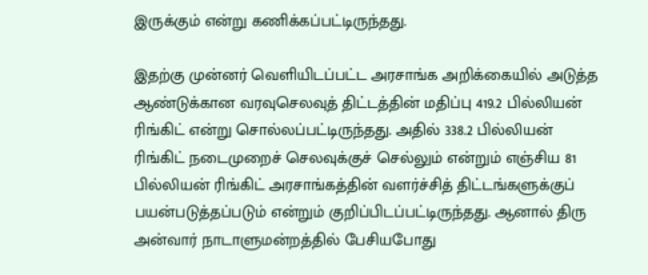இருக்கும் என்று கணிக்கப்பட்டிருந்தது.

இதற்கு முன்னர் வெளியிடப்பட்ட அரசாங்க அறிக்கையில் அடுத்த ஆண்டுக்கான வரவுசெலவுத் திட்டத்தின் மதிப்பு 419.2 பில்லியன் ரிங்கிட் என்று சொல்லப்பட்டிருந்தது. அதில் 338.2 பில்லியன் ரிங்கிட் நடைமுறைச் செலவுக்குச் செல்லும் என்றும் எஞ்சிய 81 பில்லியன் ரிங்கிட் அரசாங்கத்தின் வளர்ச்சித் திட்டங்களுக்குப் பயன்படுத்தப்படும் என்றும் குறிப்பிடப்பட்டிருந்தது. ஆனால் திரு அன்வார் நாடாளுமன்றத்தில் பேசியபோது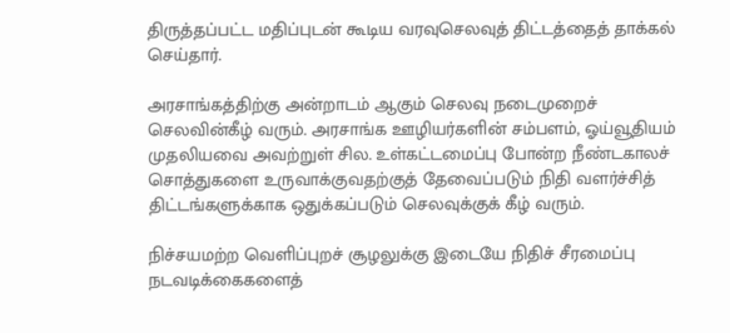திருத்தப்பட்ட மதிப்புடன் கூடிய வரவுசெலவுத் திட்டத்தைத் தாக்கல் செய்தார்.

அரசாங்கத்திற்கு அன்றாடம் ஆகும் செலவு நடைமுறைச் செலவின்கீழ் வரும். அரசாங்க ஊழியர்களின் சம்பளம், ஓய்வூதியம் முதலியவை அவற்றுள் சில. உள்கட்டமைப்பு போன்ற நீண்டகாலச் சொத்துகளை உருவாக்குவதற்குத் தேவைப்படும் நிதி வளர்ச்சித் திட்டங்களுக்காக ஒதுக்கப்படும் செலவுக்குக் கீழ் வரும்.

நிச்சயமற்ற வெளிப்புறச் சூழலுக்கு இடையே நிதிச் சீரமைப்பு நடவடிக்கைகளைத்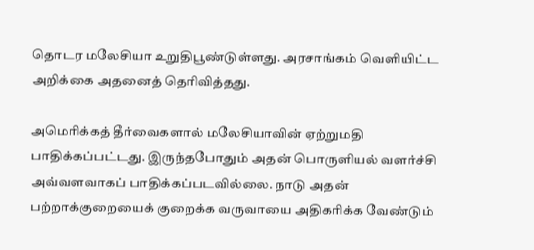தொடர மலேசியா உறுதிபூண்டுள்ளது. அரசாங்கம் வெளியிட்ட அறிக்கை அதனைத் தெரிவித்தது.

அமெரிக்கத் தீர்வைகளால் மலேசியாவின் ஏற்றுமதி பாதிக்கப்பட்டது. இருந்தபோதும் அதன் பொருளியல் வளர்ச்சி அவ்வளவாகப் பாதிக்கப்படவில்லை. நாடு அதன் பற்றாக்குறையைக் குறைக்க வருவாயை அதிகரிக்க வேண்டும்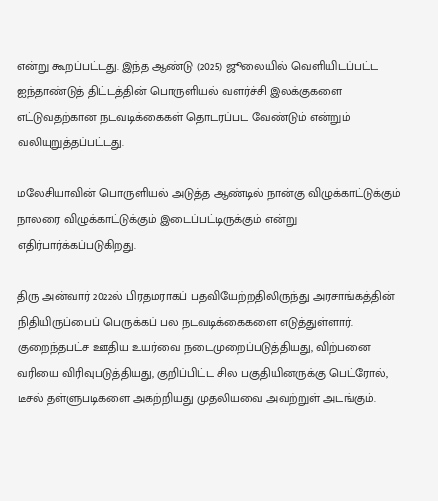என்று கூறப்பட்டது. இந்த ஆண்டு (2025) ஜூலையில் வெளியிடப்பட்ட ஐந்தாண்டுத் திட்டத்தின் பொருளியல் வளர்ச்சி இலக்குகளை எட்டுவதற்கான நடவடிக்கைகள் தொடரப்பட வேண்டும் என்றும் வலியுறுத்தப்பட்டது.

மலேசியாவின் பொருளியல் அடுத்த ஆண்டில் நான்கு விழுக்காட்டுக்கும் நாலரை விழுக்காட்டுக்கும் இடைப்பட்டிருக்கும் என்று எதிர்பார்க்கப்படுகிறது.

திரு அன்வார் 2022ல் பிரதமராகப் பதவியேற்றதிலிருந்து அரசாங்கத்தின் நிதியிருப்பைப் பெருக்கப் பல நடவடிக்கைகளை எடுத்துள்ளார். குறைந்தபட்ச ஊதிய உயர்வை நடைமுறைப்படுத்தியது, விற்பனை வரியை விரிவுபடுத்தியது, குறிப்பிட்ட சில பகுதியினருக்கு பெட்ரோல், டீசல் தள்ளுபடிகளை அகற்றியது முதலியவை அவற்றுள் அடங்கும்.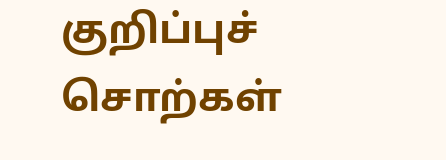குறிப்புச் சொற்கள்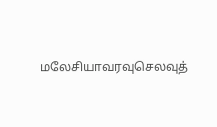மலேசியாவரவுசெலவுத்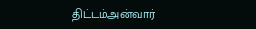திட்டம்அன்வார்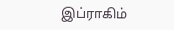இப்ராகிம்